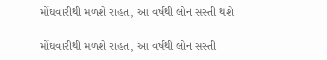મોંઘવારીથી મળશે રાહત, આ વર્ષથી લોન સસ્તી થશે

મોંઘવારીથી મળશે રાહત, આ વર્ષથી લોન સસ્તી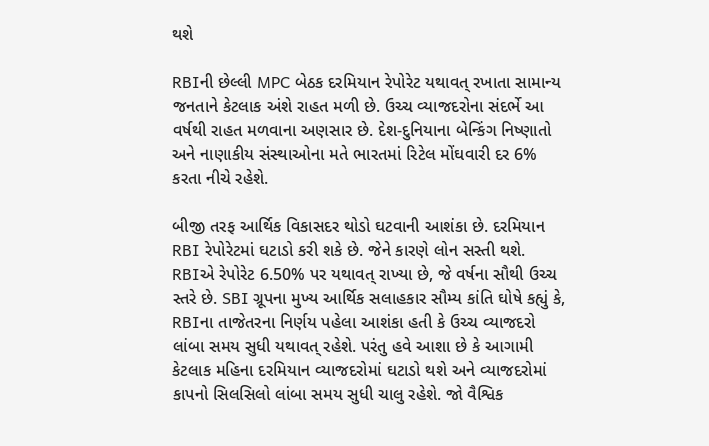થશે

RBIની છેલ્લી MPC બેઠક દરમિયાન રેપોરેટ યથાવત્ રખાતા સામાન્ય જનતાને કેટલાક અંશે રાહત મળી છે. ઉચ્ચ વ્યાજદરોના સંદર્ભે આ વર્ષથી રાહત મળવાના અણસાર છે. દેશ-દુનિયાના બેન્કિંગ નિષ્ણાતો અને નાણાકીય સંસ્થાઓના મતે ભારતમાં રિટેલ મોંઘવારી દર 6% કરતા નીચે રહેશે.

બીજી તરફ આર્થિક વિકાસદર થોડો ઘટવાની આશંકા છે. દરમિયાન RBI રેપોરેટમાં ઘટાડો કરી શકે છે. જેને કારણે લોન સસ્તી થશે. RBIએ રેપોરેટ 6.50% પર યથાવત્ રાખ્યા છે, જે વર્ષના સૌથી ઉચ્ચ સ્તરે છે. SBI ગ્રૂપના મુખ્ય આર્થિક સલાહકાર સૌમ્ય કાંતિ ઘોષે કહ્યું કે, RBIના તાજેતરના નિર્ણય પહેલા આશંકા હતી કે ઉચ્ચ વ્યાજદરો લાંબા સમય સુધી યથાવત્ રહેશે. પરંતુ હવે આશા છે કે આગામી કેટલાક મહિના દરમિયાન વ્યાજદરોમાં ઘટાડો થશે અને વ્યાજદરોમાં કાપનો સિલસિલો લાંબા સમય સુધી ચાલુ રહેશે. જો વૈશ્વિક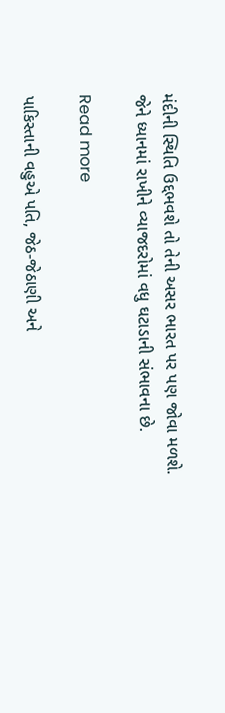મંદીની સ્થિતિ ઉદ્દભવશે તો તેની અસર ભારત પર પણ જોવા મળશે. જેને ધ્યાનમાં રાખીને વ્યાજદરોમાં વધુ ઘટાડાની સંભાવના છે.

Read more

પાકિસ્તાની વહુએ પતિ, જેઠ-જેઠાણી અને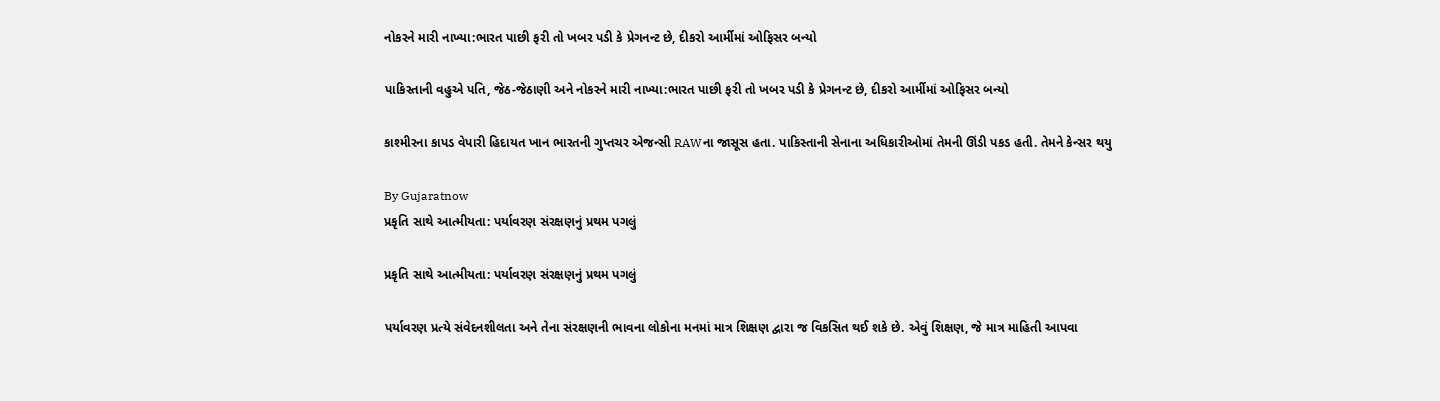નોકરને મારી નાખ્યા:ભારત પાછી ફરી તો ખબર પડી કે પ્રેગનન્ટ છે, દીકરો આર્મીમાં ઓફિસર બન્યો

પાકિસ્તાની વહુએ પતિ, જેઠ-જેઠાણી અને નોકરને મારી નાખ્યા:ભારત પાછી ફરી તો ખબર પડી કે પ્રેગનન્ટ છે, દીકરો આર્મીમાં ઓફિસર બન્યો

કાશ્મીરના કાપડ વેપારી હિદાયત ખાન ભારતની ગુપ્તચર એજન્સી RAWના જાસૂસ હતા. પાકિસ્તાની સેનાના અધિકારીઓમાં તેમની ઊંડી પકડ હતી. તેમને કેન્સર થયુ

By Gujaratnow
પ્રકૃતિ સાથે આત્મીયતા: પર્યાવરણ સંરક્ષણનું પ્રથમ પગલું

પ્રકૃતિ સાથે આત્મીયતા: પર્યાવરણ સંરક્ષણનું પ્રથમ પગલું

પર્યાવરણ પ્રત્યે સંવેદનશીલતા અને તેના સંરક્ષણની ભાવના લોકોના મનમાં માત્ર શિક્ષણ દ્વારા જ વિકસિત થઈ શકે છે. એવું શિક્ષણ, જે માત્ર માહિતી આપવા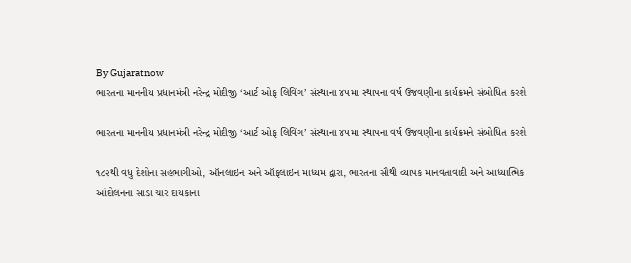By Gujaratnow
ભારતના માનનીય પ્રધાનમંત્રી નરેન્દ્ર મોદીજી ‘આર્ટ ઓફ લિવિંગ’ સંસ્થાના ૪૫મા સ્થાપના વર્ષ ઉજવણીના કાર્યક્રમને સંબોધિત કરશે

ભારતના માનનીય પ્રધાનમંત્રી નરેન્દ્ર મોદીજી ‘આર્ટ ઓફ લિવિંગ’ સંસ્થાના ૪૫મા સ્થાપના વર્ષ ઉજવણીના કાર્યક્રમને સંબોધિત કરશે

૧૮૨થી વધુ દેશોના સહભાગીઓ, ઑનલાઇન અને ઑફલાઇન માધ્યમ દ્વારા, ભારતના સૌથી વ્યાપક માનવતાવાદી અને આધ્યાત્મિક આંદોલનના સાડા ચાર દાયકાના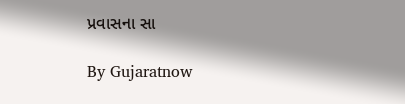પ્રવાસના સા

By Gujaratnow